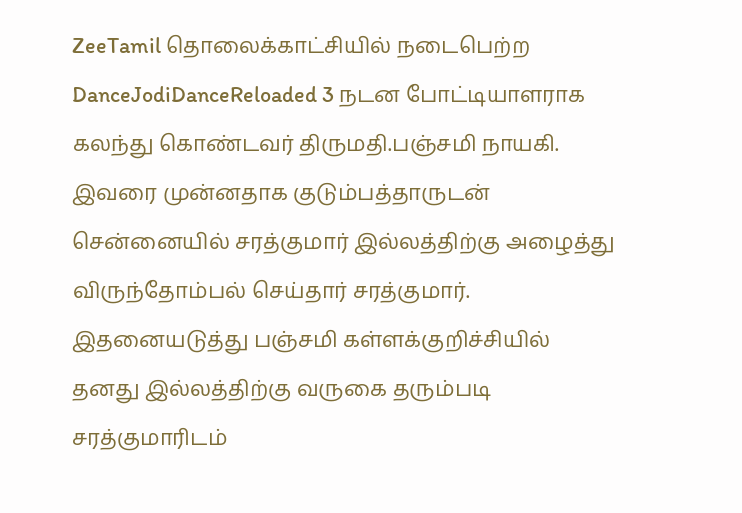ZeeTamil தொலைக்காட்சியில் நடைபெற்ற DanceJodiDanceReloaded 3 நடன போட்டியாளராக கலந்து கொண்டவர் திருமதி.பஞ்சமி நாயகி. இவரை முன்னதாக குடும்பத்தாருடன் சென்னையில் சரத்குமார் இல்லத்திற்கு அழைத்து விருந்தோம்பல் செய்தார் சரத்குமார். இதனையடுத்து பஞ்சமி கள்ளக்குறிச்சியில் தனது இல்லத்திற்கு வருகை தரும்படி சரத்குமாரிடம்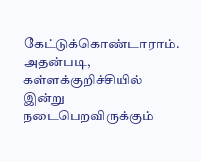கேட்டுக்கொண்டாராம்.
அதன்படி, கள்ளக்குறிச்சியில் இன்று நடைபெறவிருக்கும்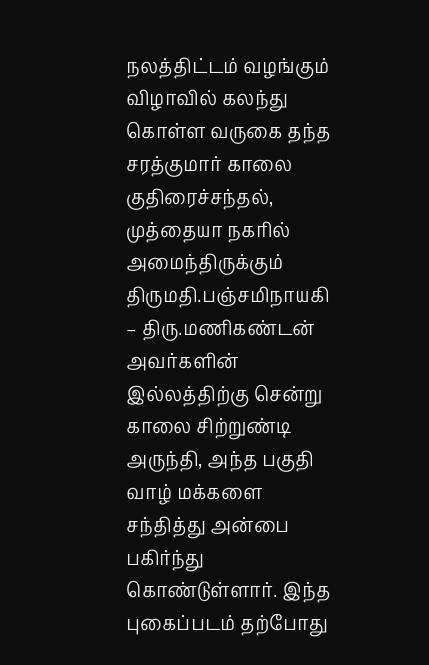நலத்திட்டம் வழங்கும் விழாவில் கலந்து கொள்ள வருகை தந்த சரத்குமார் காலை குதிரைச்சந்தல், முத்தையா நகரில் அமைந்திருக்கும் திருமதி.பஞ்சமிநாயகி – திரு.மணிகண்டன் அவர்களின் இல்லத்திற்கு சென்று காலை சிற்றுண்டி அருந்தி, அந்த பகுதி வாழ் மக்களை சந்தித்து அன்பை பகிர்ந்து கொண்டுள்ளார். இந்த புகைப்படம் தற்போது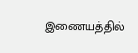இணையத்தில்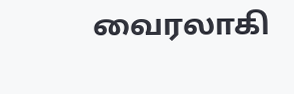வைரலாகி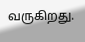வருகிறது.